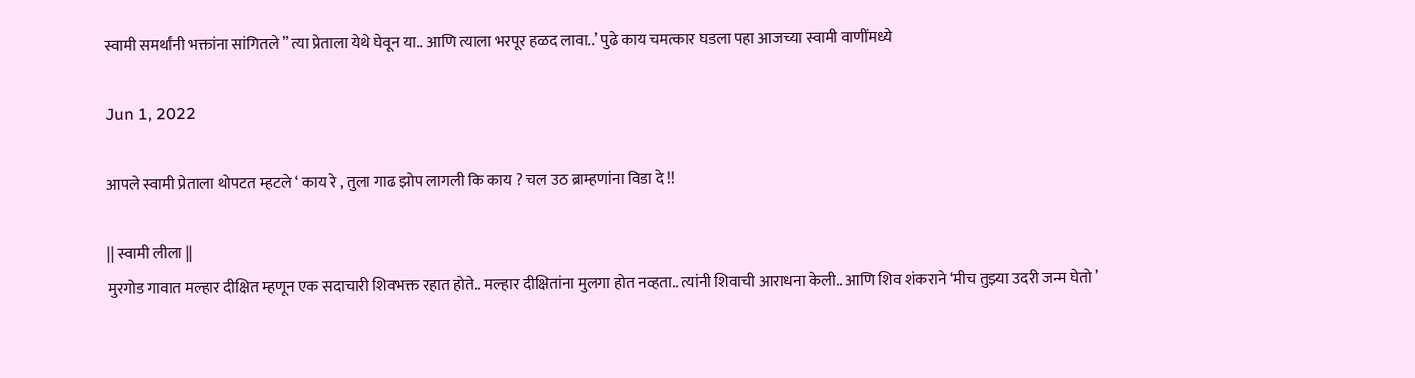स्वामी समर्थांनी भक्तांना सांगितले ” त्या प्रेताला येथे घेवून या.. आणि त्याला भरपूर हळद लावा..’ पुढे काय चमत्कार घडला पहा आजच्या स्वामी वाणींमध्ये

Jun 1, 2022

आपले स्वामी प्रेताला थोपटत म्हटले ‘ काय रे , तुला गाढ झोप लागली कि काय ? चल उठ ब्राम्हणांना विडा दे !!

|| स्वामी लीला ||
मुरगोड गावात मल्हार दीक्षित म्हणून एक सदाचारी शिवभक्त रहात होते.. मल्हार दीक्षितांना मुलगा होत नव्हता.. त्यांनी शिवाची आराधना केली.. आणि शिव शंकराने ‘मीच तुझ्या उदरी जन्म घेतो ’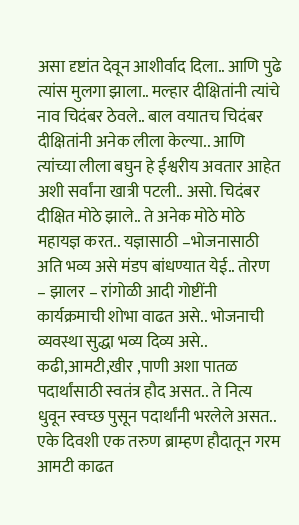असा दृष्टांत देवून आशीर्वाद दिला.. आणि पुढे त्यांस मुलगा झाला.. मल्हार दीक्षितांनी त्यांचे नाव चिदंबर ठेवले.. बाल वयातच चिदंबर दीक्षितांनी अनेक लीला केल्या.. आणि त्यांच्या लीला बघुन हे ईश्वरीय अवतार आहेत अशी सर्वांना खात्री पटली.. असो. चिदंबर दीक्षित मोठे झाले.. ते अनेक मोठे मोठे महायज्ञ करत.. यज्ञासाठी –भोजनासाठी अति भव्य असे मंडप बांधण्यात येई.. तोरण – झालर – रांगोळी आदी गोष्टींनी कार्यक्रमाची शोभा वाढत असे.. भोजनाची व्यवस्था सुद्धा भव्य दिव्य असे.. कढी,आमटी,खीर ,पाणी अशा पातळ पदार्थांसाठी स्वतंत्र हौद असत.. ते नित्य धुवून स्वच्छ पुसून पदार्थांनी भरलेले असत.. एके दिवशी एक तरुण ब्राम्हण हौदातून गरम आमटी काढत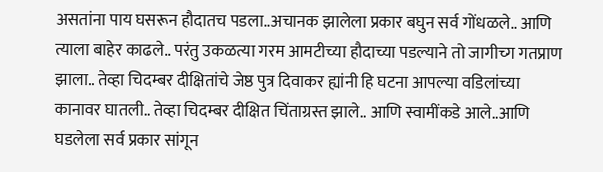असतांना पाय घसरून हौदातच पडला..अचानक झालेला प्रकार बघुन सर्व गोंधळले.. आणि त्याला बाहेर काढले.. परंतु उकळत्या गरम आमटीच्या हौदाच्या पडल्याने तो जागीच्ग गतप्राण झाला.. तेव्हा चिदम्बर दीक्षितांचे जेष्ठ पुत्र दिवाकर ह्यांनी हि घटना आपल्या वडिलांच्या कानावर घातली.. तेव्हा चिदम्बर दीक्षित चिंताग्रस्त झाले.. आणि स्वामींकडे आले..आणि घडलेला सर्व प्रकार सांगून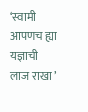‘स्वामी आपणच ह्या यज्ञाची लाज राखा ’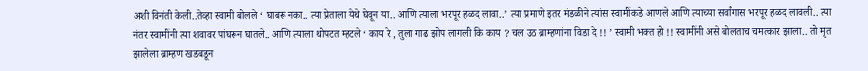अशी विनंती केली..तेव्हा स्वामी बोलले ‘ घाबरू नका.. त्या प्रेताला येथे घेवून या.. आणि त्याला भरपूर हळद लावा..’ त्या प्रमाणे इतर मंडळीने त्यांस स्वामींकडे आणले आणि त्याच्या सर्वांगास भरपूर हळद लावली.. त्या नंतर स्वामींनी त्या शवावर पांघरून घातले.. आणि त्याला थोपटत म्हटले ‘ काय रे , तुला गाढ झोप लागली कि काय ? चल उठ ब्राम्हणांना विडा दे !! ’ स्वामी भक्त हो !! स्वामींनी असे बोलताच चमत्कार झाला.. तो मृत झालेला ब्राम्हण खडबडून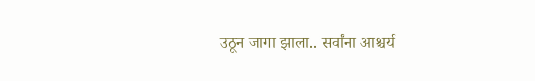उठून जागा झाला.. सर्वांना आश्चर्य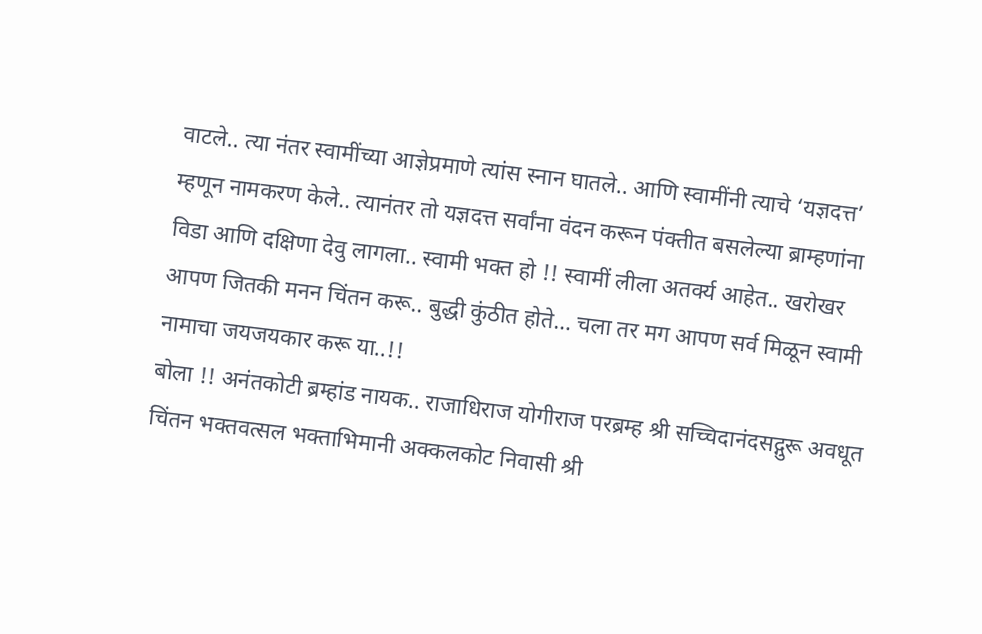वाटले.. त्या नंतर स्वामींच्या आज्ञेप्रमाणे त्यांस स्नान घातले.. आणि स्वामींनी त्याचे ‘यज्ञदत्त’ म्हणून नामकरण केले.. त्यानंतर तो यज्ञदत्त सर्वांना वंदन करून पंक्तीत बसलेल्या ब्राम्हणांना विडा आणि दक्षिणा देवु लागला.. स्वामी भक्त हो !! स्वामीं लीला अतर्क्य आहेत.. खरोखर आपण जितकी मनन चिंतन करू.. बुद्धी कुंठीत होते… चला तर मग आपण सर्व मिळून स्वामी नामाचा जयजयकार करू या..!!
बोला !! अनंतकोटी ब्रम्हांड नायक.. राजाधिराज योगीराज परब्रम्ह श्री सच्चिदानंदसद्गुरू अवधूत चिंतन भक्तवत्सल भक्ताभिमानी अक्कलकोट निवासी श्री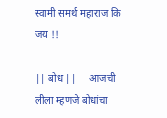स्वामी समर्थ महाराज कि जय !!

|| बोध ||     आजची लीला म्हणजे बोधांचा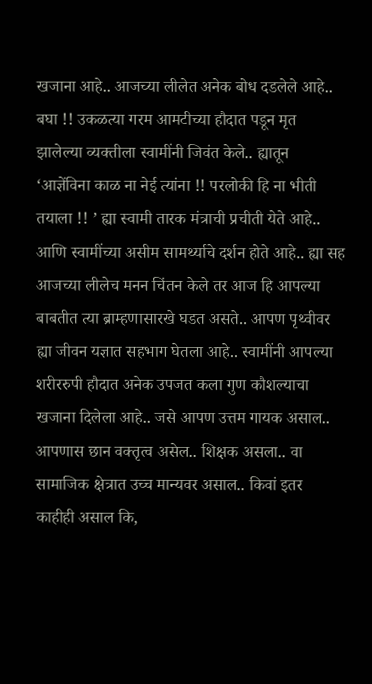खजाना आहे.. आजच्या लीलेत अनेक बोध दडलेले आहे.. बघा !! उकळत्या गरम आमटीच्या हौदात पडून मृत झालेल्या व्यक्तीला स्वामींनी जिवंत केले.. ह्यातून ‘आज्ञेंविना काळ ना नेई त्यांना !! परलोकी हि ना भीती तयाला !! ’ ह्या स्वामी तारक मंत्राची प्रचीती येते आहे.. आणि स्वामींच्या असीम सामर्थ्याचे दर्शन होते आहे.. ह्या सह आजच्या लीलेच मनन चिंतन केले तर आज हि आपल्या बाबतीत त्या ब्राम्हणासारखे घडत असते.. आपण पृथ्वीवर ह्या जीवन यज्ञात सहभाग घेतला आहे.. स्वामींनी आपल्या शरीररुपी हौदात अनेक उपजत कला गुण कौशल्याचा खजाना दिलेला आहे.. जसे आपण उत्तम गायक असाल.. आपणास छान वक्तृत्व असेल.. शिक्षक असला.. वा सामाजिक क्षेत्रात उच्च मान्यवर असाल.. किवां इतर काहीही असाल कि,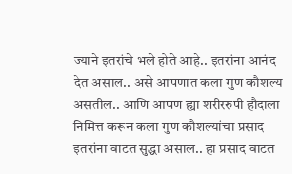ज्याने इतरांचे भले होते आहे.. इतरांना आनंद देत असाल.. असे आपणात कला गुण कौशल्य असतील.. आणि आपण ह्या शरीररुपी हौदाला निमित्त करून कला गुण कौशल्यांचा प्रसाद इतरांना वाटत सुद्धा असाल.. हा प्रसाद वाटत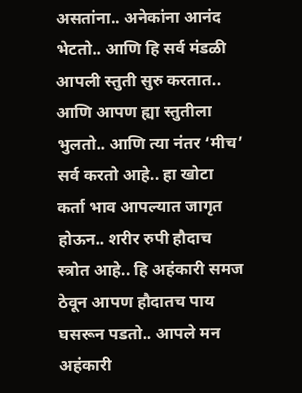असतांना.. अनेकांना आनंद भेटतो.. आणि हि सर्व मंडळी आपली स्तुती सुरु करतात.. आणि आपण ह्या स्तुतीला भुलतो.. आणि त्या नंतर ‘मीच’ सर्व करतो आहे.. हा खोटा कर्ता भाव आपल्यात जागृत होऊन.. शरीर रुपी हौदाच स्त्रोत आहे.. हि अहंकारी समज ठेवून आपण हौदातच पाय घसरून पडतो.. आपले मन अहंकारी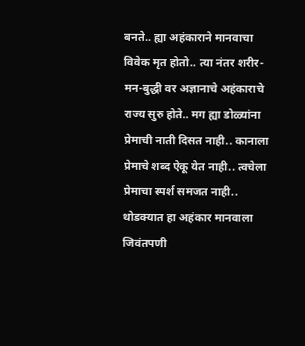बनते.. ह्या अहंकाराने मानवाचा विवेक मृत होतो.. त्या नंतर शरीर-मन-बुद्धी वर अज्ञानाचे अहंकाराचे राज्य सुरु होते.. मग ह्या डोळ्यांना प्रेमाची नाती दिसत नाही.. कानाला प्रेमाचे शब्द ऐकू येत नाही.. त्वचेला प्रेमाचा स्पर्श समजत नाही.. थोडक्यात हा अहंकार मानवाला जिवंतपणी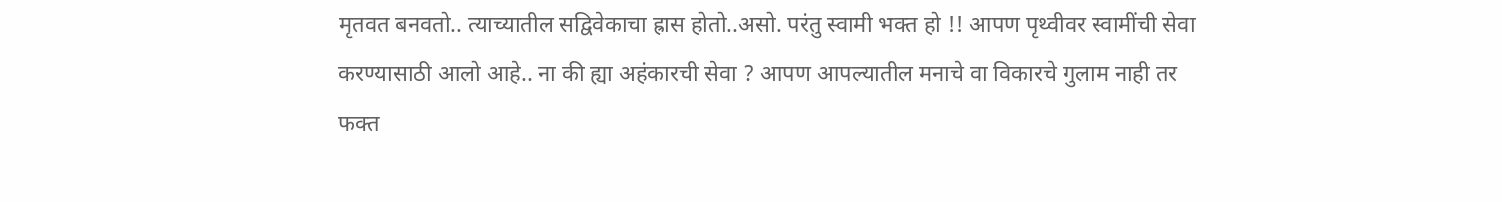मृतवत बनवतो.. त्याच्यातील सद्विवेकाचा ह्रास होतो..असो. परंतु स्वामी भक्त हो !! आपण पृथ्वीवर स्वामींची सेवा करण्यासाठी आलो आहे.. ना की ह्या अहंकारची सेवा ? आपण आपल्यातील मनाचे वा विकारचे गुलाम नाही तर फक्त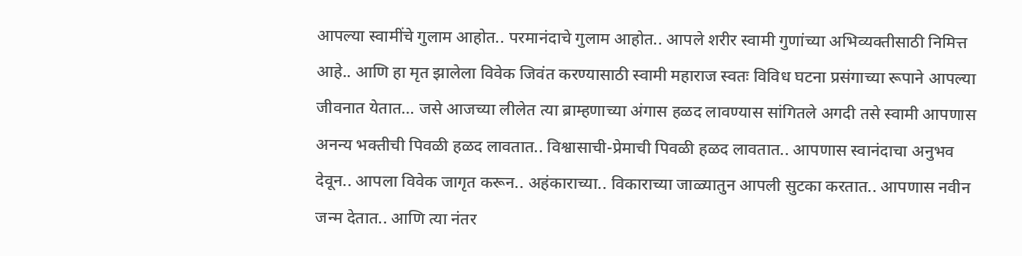आपल्या स्वामींचे गुलाम आहोत.. परमानंदाचे गुलाम आहोत.. आपले शरीर स्वामी गुणांच्या अभिव्यक्तीसाठी निमित्त आहे.. आणि हा मृत झालेला विवेक जिवंत करण्यासाठी स्वामी महाराज स्वतः विविध घटना प्रसंगाच्या रूपाने आपल्या जीवनात येतात… जसे आजच्या लीलेत त्या ब्राम्हणाच्या अंगास हळद लावण्यास सांगितले अगदी तसे स्वामी आपणास अनन्य भक्तीची पिवळी हळद लावतात.. विश्वासाची-प्रेमाची पिवळी हळद लावतात.. आपणास स्वानंदाचा अनुभव देवून.. आपला विवेक जागृत करून.. अहंकाराच्या.. विकाराच्या जाळ्यातुन आपली सुटका करतात.. आपणास नवीन जन्म देतात.. आणि त्या नंतर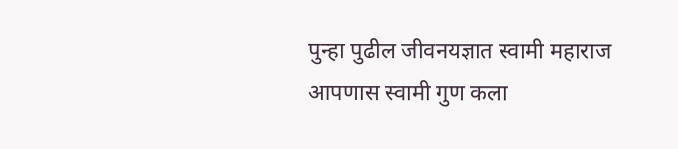पुन्हा पुढील जीवनयज्ञात स्वामी महाराज आपणास स्वामी गुण कला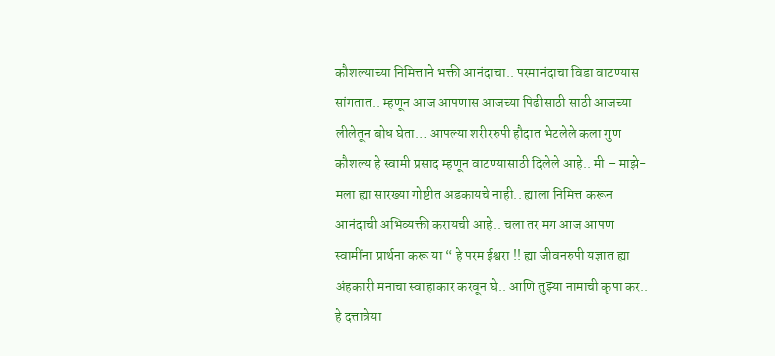कौशल्याच्या निमित्ताने भक्ती आनंदाचा.. परमानंदाचा विडा वाटण्यास सांगतात.. म्हणून आज आपणास आजच्या पिढीसाठी साठी आजच्या लीलेतून बोध घेता… आपल्या शरीररुपी हौदात भेटलेले कला गुण कौशल्य हे स्वामी प्रसाद म्हणून वाटण्यासाठी दिलेले आहे.. मी – माझे- मला ह्या सारख्या गोष्टीत अडकायचे नाही.. ह्याला निमित्त करून आनंदाची अभिव्यक्ती करायची आहे.. चला तर मग आज आपण स्वामींना प्रार्थना करू या “ हे परम ईश्वरा !! ह्या जीवनरुपी यज्ञात ह्या अंहकारी मनाचा स्वाहाकार करवून घे.. आणि तुझ्या नामाची कृपा कर.. हे दत्तात्रेया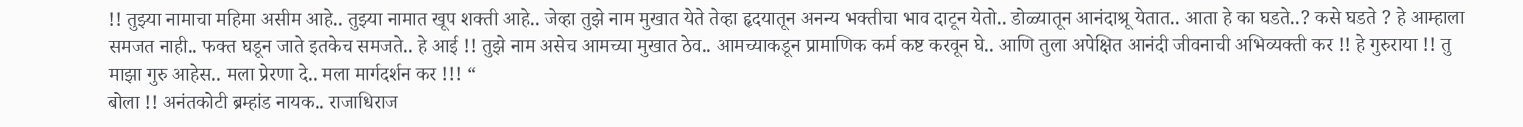!! तुझ्या नामाचा महिमा असीम आहे.. तुझ्या नामात खूप शक्ती आहे.. जेव्हा तुझे नाम मुखात येते तेव्हा हृदयातून अनन्य भक्तीचा भाव दाटून येतो.. डोळ्यातून आनंदाश्रू येतात.. आता हे का घडते..? कसे घडते ? हे आम्हाला समजत नाही.. फक्त घडून जाते इतकेच समजते.. हे आई !! तुझे नाम असेच आमच्या मुखात ठेव.. आमच्याकडून प्रामाणिक कर्म कष्ट करवून घे.. आणि तुला अपेक्षित आनंदी जीवनाची अभिव्यक्ती कर !! हे गुरुराया !! तु माझा गुरु आहेस.. मला प्रेरणा दे.. मला मार्गदर्शन कर !!! “
बोला !! अनंतकोटी ब्रम्हांड नायक.. राजाधिराज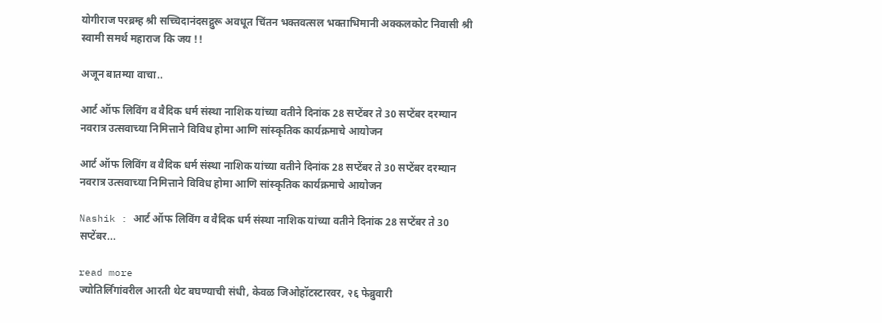योगीराज परब्रम्ह श्री सच्चिदानंदसद्गुरू अवधूत चिंतन भक्तवत्सल भक्ताभिमानी अक्कलकोट निवासी श्री स्वामी समर्थ महाराज कि जय !!

अजून बातम्या वाचा..

आर्ट ऑफ लिविंग व वैदिक धर्म संस्था नाशिक यांच्या वतीने दिनांक 28 सप्टेंबर ते 30 सप्टेंबर दरम्यान नवरात्र उत्सवाच्या निमित्ताने विविध होमा आणि सांस्कृतिक कार्यक्रमाचे आयोजन

आर्ट ऑफ लिविंग व वैदिक धर्म संस्था नाशिक यांच्या वतीने दिनांक 28 सप्टेंबर ते 30 सप्टेंबर दरम्यान नवरात्र उत्सवाच्या निमित्ताने विविध होमा आणि सांस्कृतिक कार्यक्रमाचे आयोजन

Nashik : आर्ट ऑफ लिविंग व वैदिक धर्म संस्था नाशिक यांच्या वतीने दिनांक 28 सप्टेंबर ते 30 सप्टेंबर...

read more
ज्योतिर्लिंगांवरील आरती थेट बघण्याची संधी, केवळ जिओहॉटस्टारवर, २६ फेब्रुवारी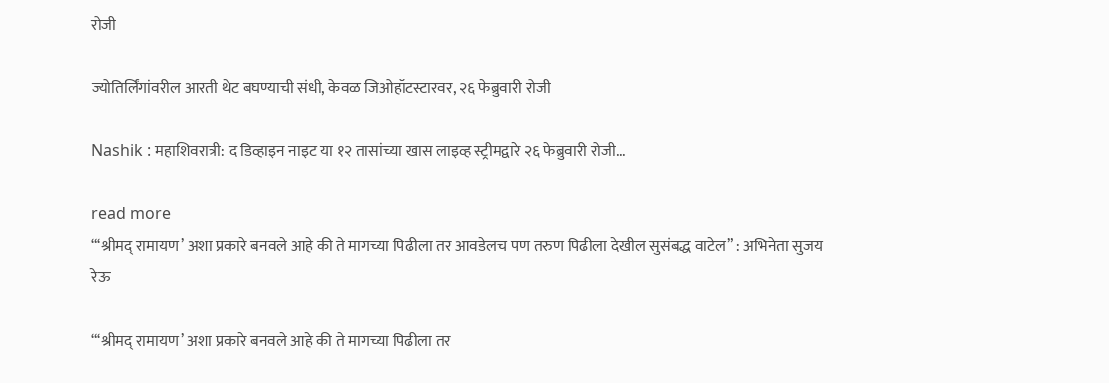रोजी

ज्योतिर्लिंगांवरील आरती थेट बघण्याची संधी, केवळ जिओहॉटस्टारवर, २६ फेब्रुवारी रोजी

Nashik : महाशिवरात्री: द डिव्हाइन नाइट या १२ तासांच्या खास लाइव्ह स्ट्रीमद्वारे २६ फेब्रुवारी रोजी...

read more
“‘श्रीमद् रामायण’ अशा प्रकारे बनवले आहे की ते मागच्या पिढीला तर आवडेलच पण तरुण पिढीला देखील सुसंबद्ध वाटेल” : अभिनेता सुजय रेऊ

“‘श्रीमद् रामायण’ अशा प्रकारे बनवले आहे की ते मागच्या पिढीला तर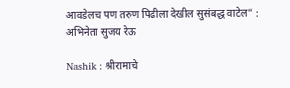आवडेलच पण तरुण पिढीला देखील सुसंबद्ध वाटेल” : अभिनेता सुजय रेऊ

Nashik : श्रीरामाचे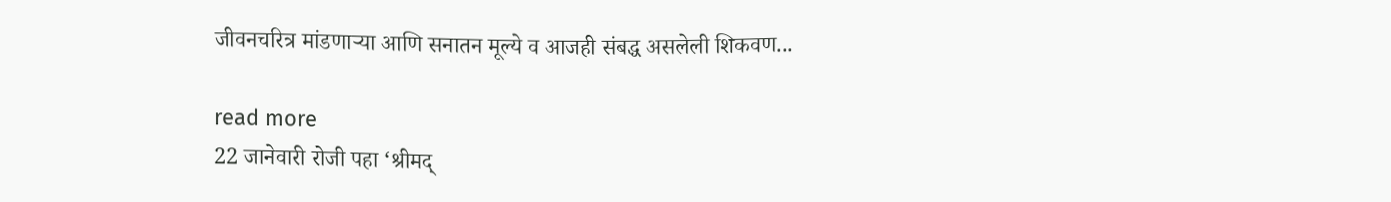जीवनचरित्र मांडणाऱ्या आणि सनातन मूल्ये व आजही संबद्ध असलेली शिकवण...

read more
22 जानेवारी रोजी पहा ‘श्रीमद्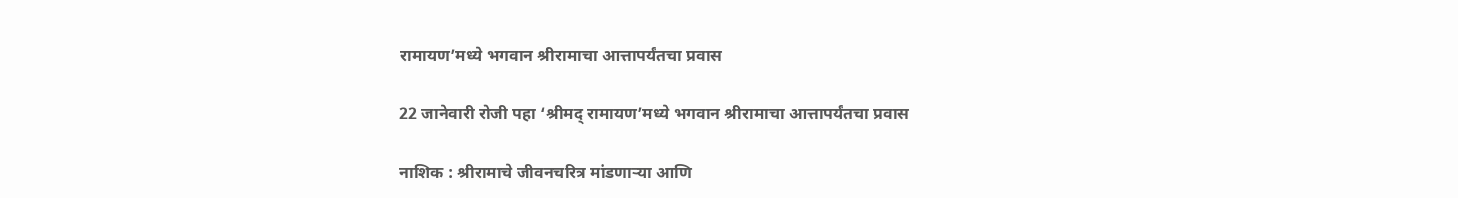रामायण’मध्ये भगवान श्रीरामाचा आत्तापर्यंतचा प्रवास

22 जानेवारी रोजी पहा ‘श्रीमद् रामायण’मध्ये भगवान श्रीरामाचा आत्तापर्यंतचा प्रवास

नाशिक : श्रीरामाचे जीवनचरित्र मांडणाऱ्या आणि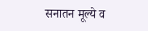सनातन मूल्ये व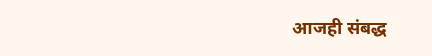आजही संबद्ध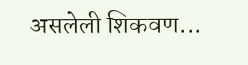असलेली शिकवण...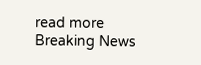read more
Breaking News